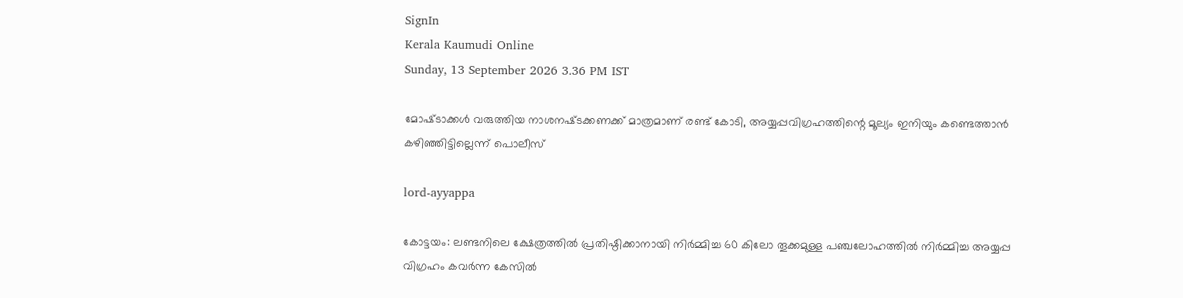SignIn
Kerala Kaumudi Online
Sunday, 13 September 2026 3.36 PM IST

മോഷ്‌ടാക്കൾ വരുത്തിയ നാശനഷ്‌ടക്കണക്ക് മാത്രമാണ് രണ്ട് കോടി, അയ്യപ്പവിഗ്രഹത്തിന്റെ മൂല്യം ഇനിയും കണ്ടെത്താൻ കഴിഞ്ഞിട്ടില്ലെന്ന് പൊലീസ്

lord-ayyappa

കോട്ടയം: ലണ്ടനിലെ ക്ഷേത്രത്തിൽ പ്രതിഷ്ഠിക്കാനായി നിർമ്മിച്ച 60 കിലോ തൂക്കമുള്ള പഞ്ചലോഹത്തിൽ നിർമ്മിച്ച അയ്യപ്പ വിഗ്രഹം കവർന്ന കേസിൽ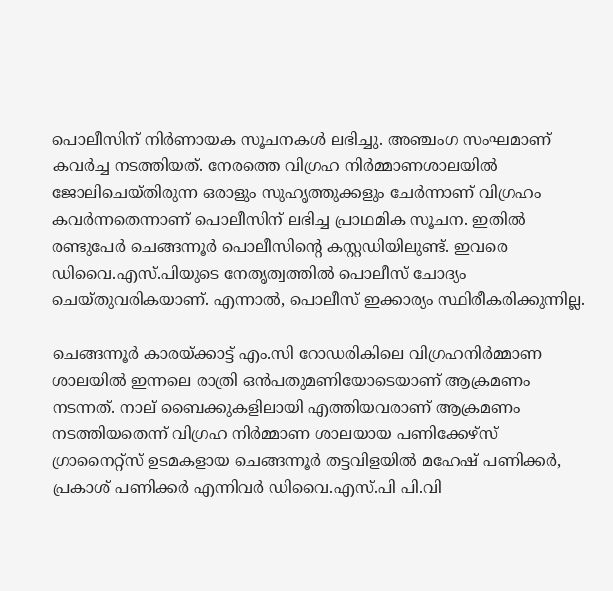പൊലീസിന് നിർണായക സൂചനകൾ ലഭിച്ചു. അഞ്ചംഗ സംഘമാണ് കവർച്ച നടത്തിയത്. നേരത്തെ വിഗ്രഹ നിർമ്മാണശാലയിൽ ജോലിചെയ്തിരുന്ന ഒരാളും സുഹൃത്തുക്കളും ചേർന്നാണ് വിഗ്രഹം കവർന്നതെന്നാണ് പൊലീസിന് ലഭിച്ച പ്രാഥമിക സൂചന. ഇതിൽ രണ്ടുപേർ ചെങ്ങന്നൂർ പൊലീസിന്റെ കസ്റ്റഡിയിലുണ്ട്. ഇവരെ ഡിവൈ.എസ്.പിയുടെ നേതൃത്വത്തിൽ പൊലീസ് ചോദ്യം ചെയ്തുവരികയാണ്. എന്നാൽ, പൊലീസ് ഇക്കാര്യം സ്ഥിരീകരിക്കുന്നില്ല.

ചെങ്ങന്നൂർ കാരയ്ക്കാട്ട് എം.സി റോഡരികിലെ വിഗ്രഹനിർമ്മാണ ശാലയിൽ ഇന്നലെ രാത്രി ഒൻപതുമണിയോടെയാണ് ആക്രമണം നടന്നത്. നാല് ബൈക്കുകളിലായി എത്തിയവരാണ് ആക്രമണം നടത്തിയതെന്ന് വിഗ്രഹ നിർമ്മാണ ശാലയായ പണിക്കേഴ്സ് ഗ്രാനൈറ്റ്സ് ഉടമകളായ ചെങ്ങന്നൂർ തട്ടവിളയിൽ മഹേഷ് പണിക്കർ, പ്രകാശ് പണിക്കർ എന്നിവർ ഡിവൈ.എസ്.പി പി.വി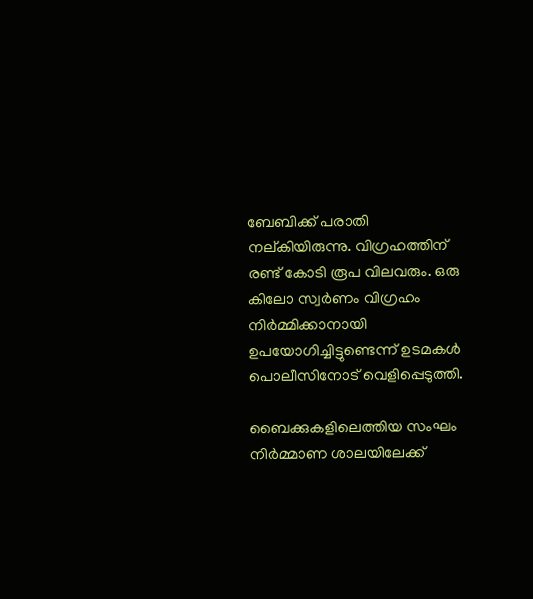ബേബിക്ക് പരാതി നല്കിയിരുന്നു. വിഗ്രഹത്തിന് രണ്ട് കോടി രൂപ വിലവരും. ഒരു കിലോ സ്വർണം വിഗ്രഹം നിർമ്മിക്കാനായി ഉപയോഗിച്ചിട്ടുണ്ടെന്ന് ഉടമകൾ പൊലീസിനോട് വെളിപ്പെടുത്തി.

ബൈക്കുകളിലെത്തിയ സംഘം നിർമ്മാണ ശാലയിലേക്ക്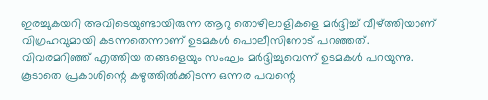ഇരച്ചുകയറി അവിടെയുണ്ടായിരുന്ന ആറു തൊഴിലാളികളെ മർദ്ദിച്ച് വീഴ്ത്തിയാണ് വിഗ്രഹവുമായി കടന്നതെന്നാണ് ഉടമകൾ പൊലീസിനോട് പറഞ്ഞത്. വിവരമറിഞ്ഞ് എത്തിയ തങ്ങളെയും സംഘം മർദ്ദിച്ചുവെന്ന് ഉടമകൾ പറയുന്നു. കൂടാതെ പ്രകാശിന്റെ കഴുത്തിൽക്കിടന്ന ഒന്നര പവന്റെ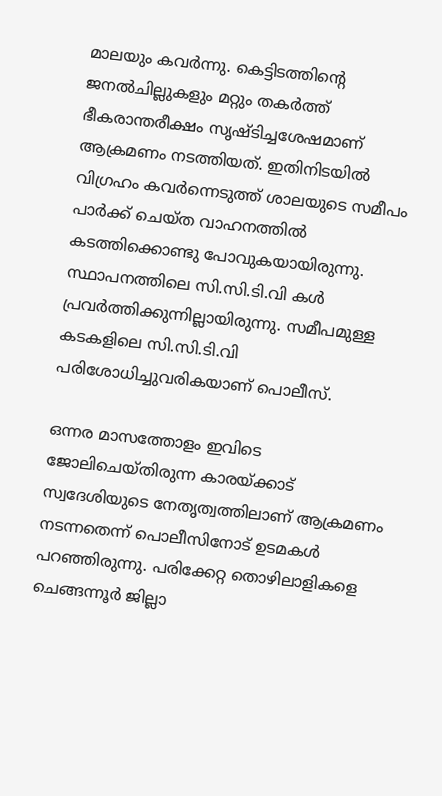മാലയും കവർന്നു. കെട്ടിടത്തിന്റെ ജനൽചില്ലുകളും മറ്റും തകർത്ത് ഭീകരാന്തരീക്ഷം സൃഷ്ടിച്ചശേഷമാണ് ആക്രമണം നടത്തിയത്. ഇതിനിടയിൽ വിഗ്രഹം കവർന്നെടുത്ത് ശാലയുടെ സമീപം പാർക്ക് ചെയ്ത വാഹനത്തിൽ കടത്തിക്കൊണ്ടു പോവുകയായിരുന്നു. സ്ഥാപനത്തിലെ സി.സി.ടി.വി കൾ പ്രവർത്തിക്കുന്നില്ലായിരുന്നു. സമീപമുള്ള കടകളിലെ സി.സി.ടി.വി പരിശോധിച്ചുവരികയാണ് പൊലീസ്.

ഒന്നര മാസത്തോളം ഇവിടെ ജോലിചെയ്തിരുന്ന കാരയ്ക്കാട് സ്വദേശിയുടെ നേതൃത്വത്തിലാണ് ആക്രമണം നടന്നതെന്ന് പൊലീസിനോട് ഉടമകൾ പറഞ്ഞിരുന്നു. പരിക്കേറ്റ തൊഴിലാളികളെ ചെങ്ങന്നൂർ ജില്ലാ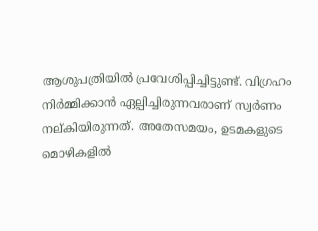ആശുപത്രിയിൽ പ്രവേശിപ്പിച്ചിട്ടുണ്ട്. വിഗ്രഹം നിർമ്മിക്കാൻ ഏല്പിച്ചിരുന്നവരാണ് സ്വർണം നല്കിയിരുന്നത്. അതേസമയം, ഉടമകളുടെ മൊഴികളിൽ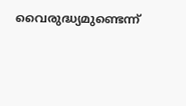വൈരുദ്ധ്യമുണ്ടെന്ന്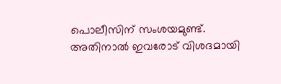പൊലീസിന് സംശയമുണ്ട്. അതിനാൽ ഇവരോട് വിശദമായി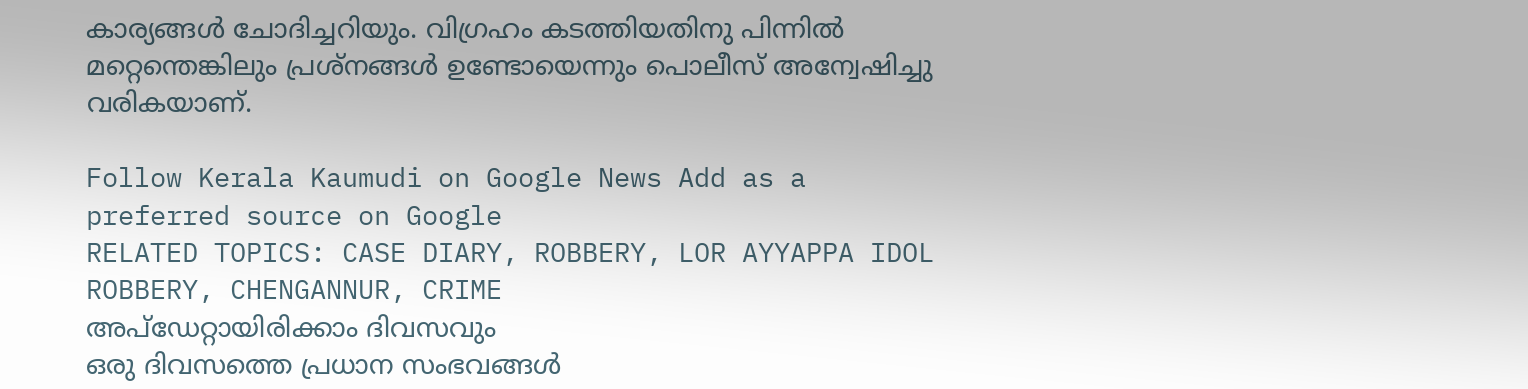കാര്യങ്ങൾ ചോദിച്ചറിയും. വിഗ്രഹം കടത്തിയതിനു പിന്നിൽ മറ്റെന്തെങ്കിലും പ്രശ്നങ്ങൾ ഉണ്ടോയെന്നും പൊലീസ് അന്വേഷിച്ചു വരികയാണ്.

Follow Kerala Kaumudi on Google News Add as a preferred source on Google
RELATED TOPICS: CASE DIARY, ROBBERY, LOR AYYAPPA IDOL ROBBERY, CHENGANNUR, CRIME
അപ്ഡേറ്റായിരിക്കാം ദിവസവും
ഒരു ദിവസത്തെ പ്രധാന സംഭവങ്ങൾ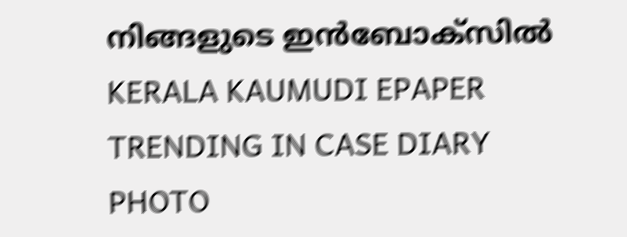നിങ്ങളുടെ ഇൻബോക്സിൽ
KERALA KAUMUDI EPAPER
TRENDING IN CASE DIARY
PHOTO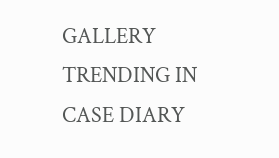GALLERY
TRENDING IN CASE DIARY